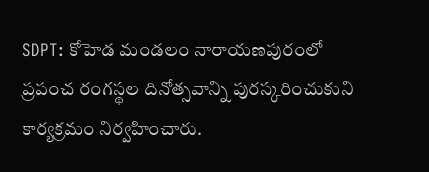SDPT: కోహెడ మండలం నారాయణపురంలో ప్రపంచ రంగస్థల దినోత్సవాన్ని పురస్కరించుకుని కార్యక్రమం నిర్వహించారు.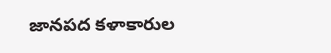జానపద కళాకారుల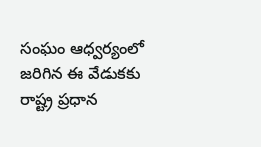సంఘం ఆధ్వర్యంలో జరిగిన ఈ వేడుకకు రాష్ట్ర ప్రధాన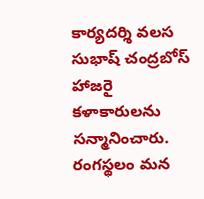కార్యదర్శి వలస సుభాష్ చంద్రబోస్ హాజరై కళాకారులను సన్మానించారు. రంగస్థలం మన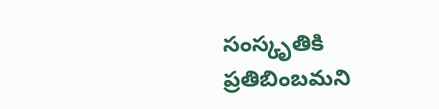సంస్కృతికి ప్రతిబింబమని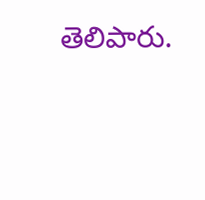తెలిపారు.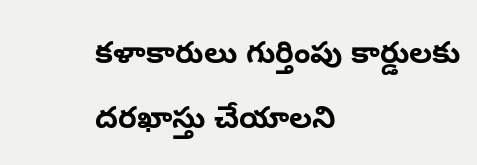కళాకారులు గుర్తింపు కార్డులకు దరఖాస్తు చేయాలని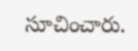సూచించారు.